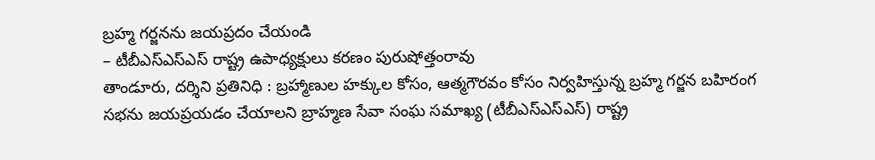బ్రహ్మ గర్జనను జయప్రదం చేయండి
– టీబీఎస్ఎస్ఎస్ రాష్ట్ర ఉపాధ్యక్షులు కరణం పురుషోత్తంరావు
తాండూరు, దర్శిని ప్రతినిధి : బ్రహ్మాణుల హక్కుల కోసం, ఆత్మగౌరవం కోసం నిర్వహిస్తున్న బ్రహ్మ గర్జన బహిరంగ సభను జయప్రయడం చేయాలని బ్రాహ్మణ సేవా సంఘ సమాఖ్య (టీబీఎస్ఎస్ఎస్) రాష్ట్ర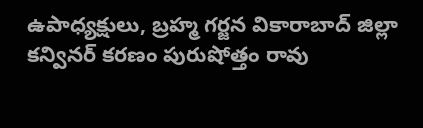ఉపాధ్యక్షులు, బ్రహ్మ గర్జన వికారాబాద్ జిల్లా కన్వినర్ కరణం పురుషోత్తం రావు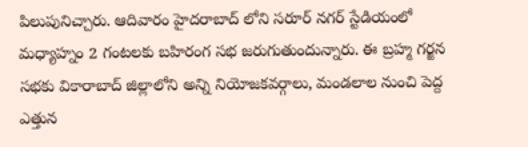పిలుపునిచ్చారు. ఆదివారం హైదరాబాద్ లోని సరూర్ నగర్ స్టేడియంలో మధ్యాహ్నం 2 గంటలకు బహిరంగ సభ జరుగుతుందున్నారు. ఈ బ్రహ్మ గర్జన సభకు వికారాబాద్ జిల్లాలోని అన్ని నియోజకవర్గాలు, మండలాల నుంచి పెద్ద ఎత్తున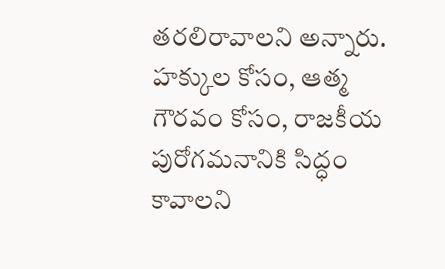తరలిరావాలని అన్నారు. హక్కుల కోసం, ఆత్మ గౌరవం కోసం, రాజకీయ పురోగమనానికి సిద్ధం కావాలని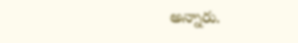అన్నారు.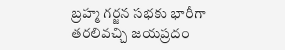బ్రహ్మ గర్జన సభకు భారీగా తరలివచ్చి జయప్రదం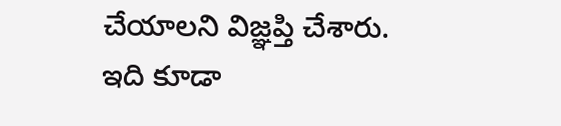చేయాలని విజ్ఞప్తి చేశారు.
ఇది కూడా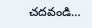చదవండి…